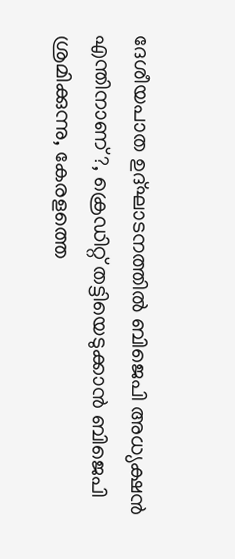ദേശീയപാത ഉദ്ഘാടനത്തിൽ ബിജെപി അധ്യക്ഷൻ എന്തിനാണ് ?, ക്രെഡിറ്റ് തട്ടിയെടുക്കാൻ ബിജെപി ശ്രമിക്കുന്നു, കേരളത്തെ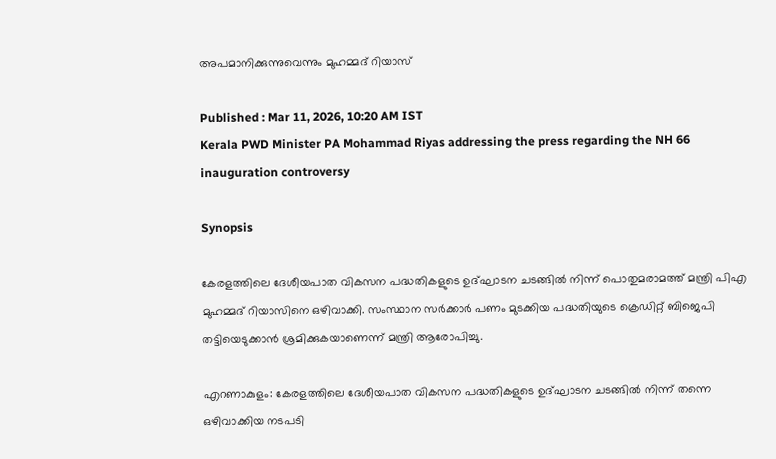അപമാനിക്കുന്നുവെന്നും മുഹമ്മദ് റിയാസ്

Published : Mar 11, 2026, 10:20 AM IST
Kerala PWD Minister PA Mohammad Riyas addressing the press regarding the NH 66 inauguration controversy

Synopsis

കേരളത്തിലെ ദേശീയപാത വികസന പദ്ധതികളുടെ ഉദ്ഘാടന ചടങ്ങിൽ നിന്ന് പൊതുമരാമത്ത് മന്ത്രി പിഎ മുഹമ്മദ് റിയാസിനെ ഒഴിവാക്കി. സംസ്ഥാന സർക്കാർ പണം മുടക്കിയ പദ്ധതിയുടെ ക്രെഡിറ്റ് ബിജെപി തട്ടിയെടുക്കാൻ ശ്രമിക്കുകയാണെന്ന് മന്ത്രി ആരോപിച്ചു.

എറണാകുളം: കേരളത്തിലെ ദേശീയപാത വികസന പദ്ധതികളുടെ ഉദ്ഘാടന ചടങ്ങിൽ നിന്ന് തന്നെ ഒഴിവാക്കിയ നടപടി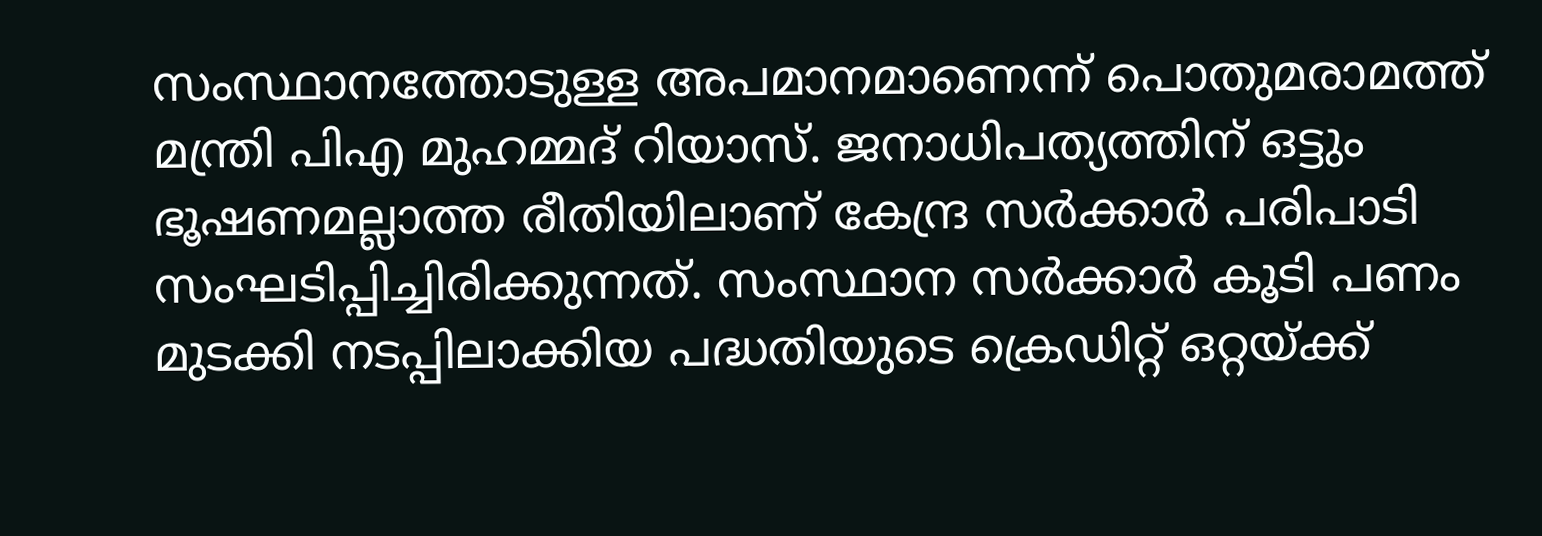സംസ്ഥാനത്തോടുള്ള അപമാനമാണെന്ന് പൊതുമരാമത്ത് മന്ത്രി പിഎ മുഹമ്മദ് റിയാസ്. ജനാധിപത്യത്തിന് ഒട്ടും ഭൂഷണമല്ലാത്ത രീതിയിലാണ് കേന്ദ്ര സർക്കാർ പരിപാടി സംഘടിപ്പിച്ചിരിക്കുന്നത്. സംസ്ഥാന സർക്കാർ കൂടി പണം മുടക്കി നടപ്പിലാക്കിയ പദ്ധതിയുടെ ക്രെഡിറ്റ് ഒറ്റയ്ക്ക്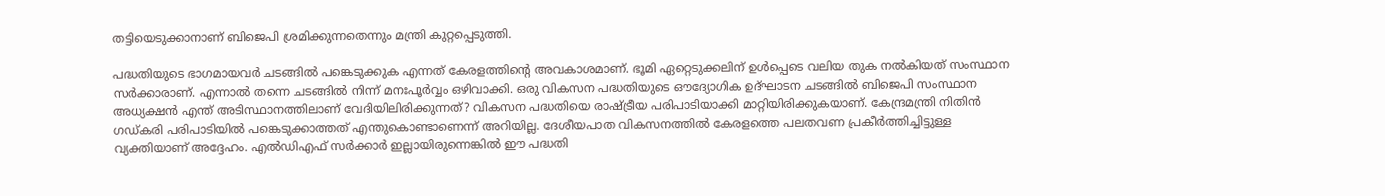തട്ടിയെടുക്കാനാണ് ബിജെപി ശ്രമിക്കുന്നതെന്നും മന്ത്രി കുറ്റപ്പെടുത്തി.

പദ്ധതിയുടെ ഭാഗമായവർ ചടങ്ങിൽ പങ്കെടുക്കുക എന്നത് കേരളത്തിന്റെ അവകാശമാണ്. ഭൂമി ഏറ്റെടുക്കലിന് ഉൾപ്പെടെ വലിയ തുക നൽകിയത് സംസ്ഥാന സർക്കാരാണ്. എന്നാൽ തന്നെ ചടങ്ങിൽ നിന്ന് മനഃപൂർവ്വം ഒഴിവാക്കി. ഒരു വികസന പദ്ധതിയുടെ ഔദ്യോഗിക ഉദ്ഘാടന ചടങ്ങിൽ ബിജെപി സംസ്ഥാന അധ്യക്ഷൻ എന്ത് അടിസ്ഥാനത്തിലാണ് വേദിയിലിരിക്കുന്നത്? വികസന പദ്ധതിയെ രാഷ്ട്രീയ പരിപാടിയാക്കി മാറ്റിയിരിക്കുകയാണ്. കേന്ദ്രമന്ത്രി നിതിൻ ഗഡ്കരി പരിപാടിയിൽ പങ്കെടുക്കാത്തത് എന്തുകൊണ്ടാണെന്ന് അറിയില്ല. ദേശീയപാത വികസനത്തിൽ കേരളത്തെ പലതവണ പ്രകീർത്തിച്ചിട്ടുള്ള വ്യക്തിയാണ് അദ്ദേഹം. എൽഡിഎഫ് സർക്കാർ ഇല്ലായിരുന്നെങ്കിൽ ഈ പദ്ധതി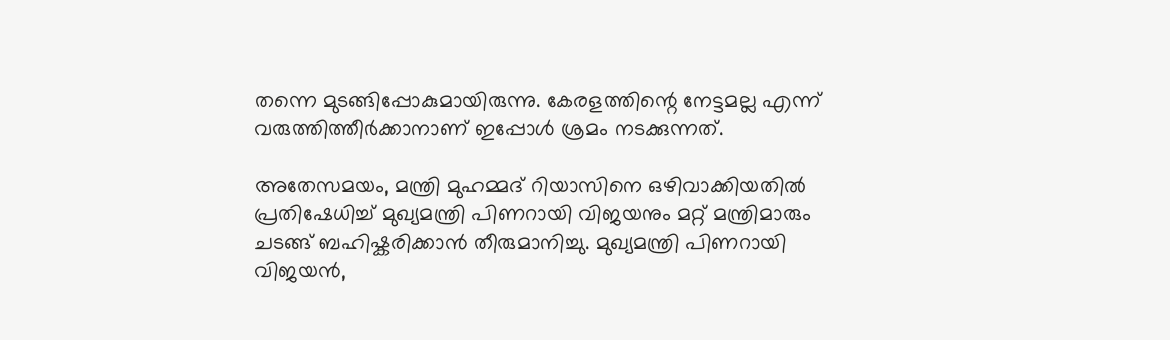തന്നെ മുടങ്ങിപ്പോകുമായിരുന്നു. കേരളത്തിന്റെ നേട്ടമല്ല എന്ന് വരുത്തിത്തീർക്കാനാണ് ഇപ്പോൾ ശ്രമം നടക്കുന്നത്.

അതേസമയം, മന്ത്രി മുഹമ്മദ് റിയാസിനെ ഒഴിവാക്കിയതിൽ പ്രതിഷേധിച്ച് മുഖ്യമന്ത്രി പിണറായി വിജയനും മറ്റ് മന്ത്രിമാരും ചടങ്ങ് ബഹിഷ്കരിക്കാൻ തീരുമാനിച്ചു. മുഖ്യമന്ത്രി പിണറായി വിജയൻ,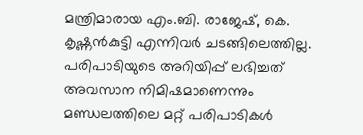മന്ത്രിമാരായ എം.ബി. രാജേഷ്, കെ. കൃഷ്ണൻകുട്ടി എന്നിവർ ചടങ്ങിലെത്തില്ല. പരിപാടിയുടെ അറിയിപ്പ് ലഭിച്ചത് അവസാന നിമിഷമാണെന്നും മണ്ഡലത്തിലെ മറ്റ് പരിപാടികൾ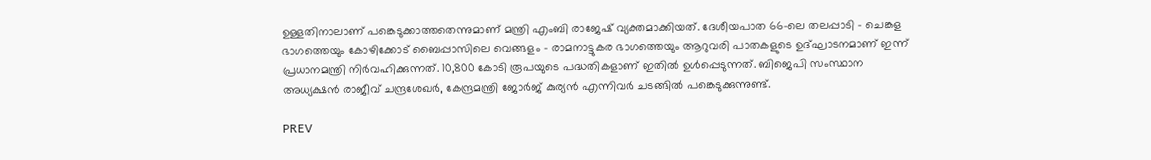ഉള്ളതിനാലാണ് പങ്കെടുക്കാത്തതെന്നുമാണ് മന്ത്രി എംബി രാജേഷ് വ്യക്തമാക്കിയത്. ദേശീയപാത 66-ലെ തലപ്പാടി - ചെങ്കള ഭാഗത്തെയും കോഴിക്കോട് ബൈപ്പാസിലെ വെങ്ങളം - രാമനാട്ടുകര ഭാഗത്തെയും ആറുവരി പാതകളുടെ ഉദ്ഘാടനമാണ് ഇന്ന് പ്രധാനമന്ത്രി നിർവഹിക്കുന്നത്. 10,800 കോടി രൂപയുടെ പദ്ധതികളാണ് ഇതിൽ ഉൾപ്പെടുന്നത്. ബിജെപി സംസ്ഥാന അധ്യക്ഷൻ രാജീവ് ചന്ദ്രശേഖർ, കേന്ദ്രമന്ത്രി ജോർജ് കുര്യൻ എന്നിവർ ചടങ്ങിൽ പങ്കെടുക്കുന്നുണ്ട്.

PREV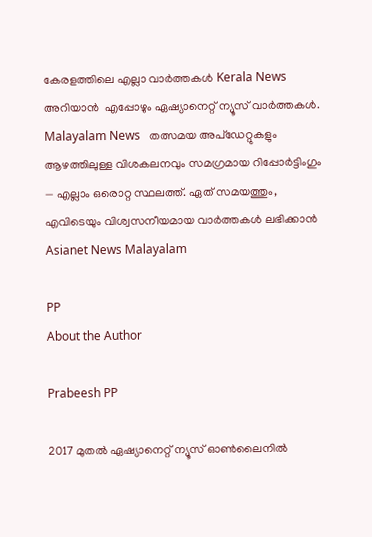കേരളത്തിലെ എല്ലാ വാർത്തകൾ Kerala News അറിയാൻ  എപ്പോഴും ഏഷ്യാനെറ്റ് ന്യൂസ് വാർത്തകൾ.  Malayalam News   തത്സമയ അപ്‌ഡേറ്റുകളും ആഴത്തിലുള്ള വിശകലനവും സമഗ്രമായ റിപ്പോർട്ടിംഗും — എല്ലാം ഒരൊറ്റ സ്ഥലത്ത്. ഏത് സമയത്തും, എവിടെയും വിശ്വസനീയമായ വാർത്തകൾ ലഭിക്കാൻ Asianet News Malayalam

PP
About the Author

Prabeesh PP

2017 മുതല്‍ ഏഷ്യാനെറ്റ് ന്യൂസ് ഓണ്‍ലൈനില്‍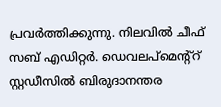പ്രവര്‍ത്തിക്കുന്നു. നിലവില്‍ ചീഫ് സബ് എഡിറ്റര്‍. ഡെവലപ്മെന്റ്റ് സ്റ്റഡീസിൽ ബിരുദാനന്തര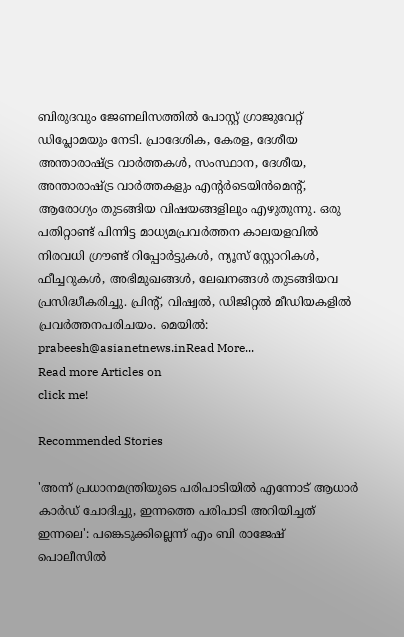ബിരുദവും ജേണലിസത്തില്‍ പോസ്റ്റ് ഗ്രാജുവേറ്റ് ഡിപ്ലോമയും നേടി. പ്രാദേശിക, കേരള, ദേശീയ അന്താരാഷ്ട്ര വാർത്തകൾ, സംസ്ഥാന, ദേശീയ, അന്താരാഷ്ട്ര വാര്‍ത്തകളും എന്റര്‍ടെയിന്‍മെന്റ്, ആരോഗ്യം തുടങ്ങിയ വിഷയങ്ങളിലും എഴുതുന്നു. ഒരു പതിറ്റാണ്ട് പിന്നിട്ട മാധ്യമപ്രവര്‍ത്തന കാലയളവില്‍ നിരവധി ഗ്രൗണ്ട് റിപ്പോര്‍ട്ടുകള്‍, ന്യൂസ് സ്റ്റോറികള്‍, ഫീച്ചറുകള്‍, അഭിമുഖങ്ങള്‍, ലേഖനങ്ങള്‍ തുടങ്ങിയവ പ്രസിദ്ധീകരിച്ചു. പ്രിന്റ്, വിഷ്വല്‍, ഡിജിറ്റല്‍ മീഡിയകളില്‍ പ്രവര്‍ത്തനപരിചയം. മെയില്‍: prabeesh@asianetnews.inRead More...
Read more Articles on
click me!

Recommended Stories

'അന്ന് പ്രധാനമന്ത്രിയുടെ പരിപാടിയിൽ എന്നോട് ആധാർ കാർഡ് ചോദിച്ചു, ഇന്നത്തെ പരിപാടി അറിയിച്ചത് ഇന്നലെ': പങ്കെടുക്കില്ലെന്ന് എം ബി രാജേഷ്
പൊലീസിൽ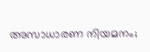അസാധാരണ നിയമനം;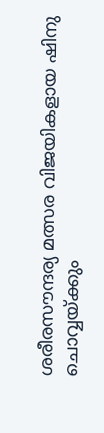ശരീരസൗന്ദര്യ മത്സര വിജയികളായ ഷിനു ചൊവ്വയ്ക്കും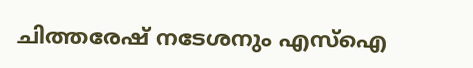ചിത്തരേഷ് നടേശനും എസ്ഐ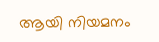ആയി നിയമനം